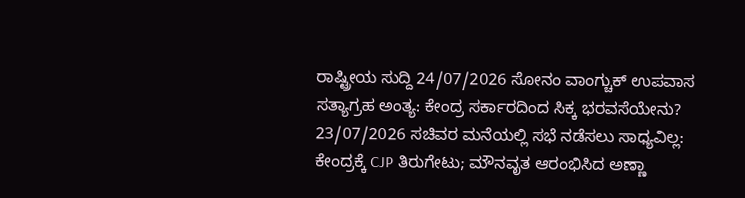ರಾಷ್ಟ್ರೀಯ ಸುದ್ದಿ 24/07/2026 ಸೋನಂ ವಾಂಗ್ಚುಕ್ ಉಪವಾಸ ಸತ್ಯಾಗ್ರಹ ಅಂತ್ಯ: ಕೇಂದ್ರ ಸರ್ಕಾರದಿಂದ ಸಿಕ್ಕ ಭರವಸೆಯೇನು? 23/07/2026 ಸಚಿವರ ಮನೆಯಲ್ಲಿ ಸಭೆ ನಡೆಸಲು ಸಾಧ್ಯವಿಲ್ಲ: ಕೇಂದ್ರಕ್ಕೆ CJP ತಿರುಗೇಟು; ಮೌನವೃತ ಆರಂಭಿಸಿದ ಅಣ್ಣಾ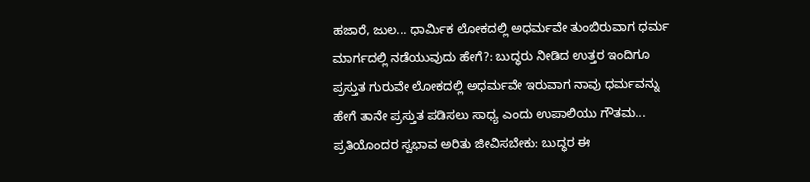ಹಜಾರೆ, ಜುಲ... ಧಾರ್ಮಿಕ ಲೋಕದಲ್ಲಿ ಅಧರ್ಮವೇ ತುಂಬಿರುವಾಗ ಧರ್ಮ ಮಾರ್ಗದಲ್ಲಿ ನಡೆಯುವುದು ಹೇಗೆ?: ಬುದ್ಧರು ನೀಡಿದ ಉತ್ತರ ಇಂದಿಗೂ ಪ್ರಸ್ತುತ ಗುರುವೇ ಲೋಕದಲ್ಲಿ ಅಧರ್ಮವೇ ಇರುವಾಗ ನಾವು ಧರ್ಮವನ್ನು ಹೇಗೆ ತಾನೇ ಪ್ರಸ್ತುತ ಪಡಿಸಲು ಸಾಧ್ಯ ಎಂದು ಉಪಾಲಿಯು ಗೌತಮ... ಪ್ರತಿಯೊಂದರ ಸ್ವಭಾವ ಅರಿತು ಜೀವಿಸಬೇಕು: ಬುದ್ಧರ ಈ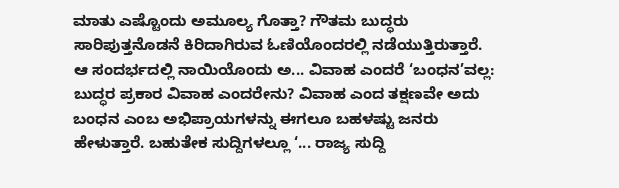ಮಾತು ಎಷ್ಟೊಂದು ಅಮೂಲ್ಯ ಗೊತ್ತಾ? ಗೌತಮ ಬುದ್ಧರು ಸಾರಿಪುತ್ತನೊಡನೆ ಕಿರಿದಾಗಿರುವ ಓಣಿಯೊಂದರಲ್ಲಿ ನಡೆಯುತ್ತಿರುತ್ತಾರೆ. ಆ ಸಂದರ್ಭದಲ್ಲಿ ನಾಯಿಯೊಂದು ಅ... ವಿವಾಹ ಎಂದರೆ ‘ಬಂಧನ’ವಲ್ಲ: ಬುದ್ಧರ ಪ್ರಕಾರ ವಿವಾಹ ಎಂದರೇನು? ವಿವಾಹ ಎಂದ ತಕ್ಷಣವೇ ಅದು ಬಂಧನ ಎಂಬ ಅಭಿಪ್ರಾಯಗಳನ್ನು ಈಗಲೂ ಬಹಳಷ್ಟು ಜನರು ಹೇಳುತ್ತಾರೆ. ಬಹುತೇಕ ಸುದ್ದಿಗಳಲ್ಲೂ ‘... ರಾಜ್ಯ ಸುದ್ದಿ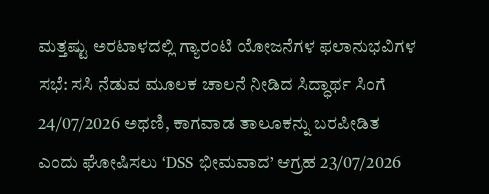ಮತ್ತಷ್ಟು ಅರಟಾಳದಲ್ಲಿ ಗ್ಯಾರಂಟಿ ಯೋಜನೆಗಳ ಫಲಾನುಭವಿಗಳ ಸಭೆ: ಸಸಿ ನೆಡುವ ಮೂಲಕ ಚಾಲನೆ ನೀಡಿದ ಸಿದ್ಧಾರ್ಥ ಸಿಂಗೆ 24/07/2026 ಅಥಣಿ, ಕಾಗವಾಡ ತಾಲೂಕನ್ನು ಬರಪೀಡಿತ ಎಂದು ಘೋಷಿಸಲು ‘DSS ಭೀಮವಾದ’ ಆಗ್ರಹ 23/07/2026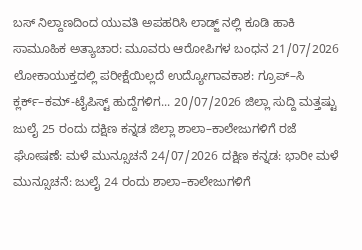ಬಸ್ ನಿಲ್ದಾಣದಿಂದ ಯುವತಿ ಅಪಹರಿಸಿ ಲಾಡ್ಜ್ ನಲ್ಲಿ ಕೂಡಿ ಹಾಕಿ ಸಾಮೂಹಿಕ ಅತ್ಯಾಚಾರ: ಮೂವರು ಆರೋಪಿಗಳ ಬಂಧನ 21/07/2026 ಲೋಕಾಯುಕ್ತದಲ್ಲಿ ಪರೀಕ್ಷೆಯಿಲ್ಲದೆ ಉದ್ಯೋಗಾವಕಾಶ: ಗ್ರೂಪ್–ಸಿ ಕ್ಲರ್ಕ್–ಕಮ್-ಟೈಪಿಸ್ಟ್ ಹುದ್ದೆಗಳಿಗ... 20/07/2026 ಜಿಲ್ಲಾ ಸುದ್ದಿ ಮತ್ತಷ್ಟು ಜುಲೈ 25 ರಂದು ದಕ್ಷಿಣ ಕನ್ನಡ ಜಿಲ್ಲಾ ಶಾಲಾ–ಕಾಲೇಜುಗಳಿಗೆ ರಜೆ ಘೋಷಣೆ: ಮಳೆ ಮುನ್ಸೂಚನೆ 24/07/2026 ದಕ್ಷಿಣ ಕನ್ನಡ: ಭಾರೀ ಮಳೆ ಮುನ್ಸೂಚನೆ: ಜುಲೈ 24 ರಂದು ಶಾಲಾ–ಕಾಲೇಜುಗಳಿಗೆ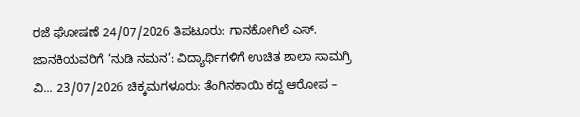ರಜೆ ಘೋಷಣೆ 24/07/2026 ತಿಪಟೂರು: ಗಾನಕೋಗಿಲೆ ಎಸ್. ಜಾನಕಿಯವರಿಗೆ ‘ನುಡಿ ನಮನ’: ವಿದ್ಯಾರ್ಥಿಗಳಿಗೆ ಉಚಿತ ಶಾಲಾ ಸಾಮಗ್ರಿ ವಿ... 23/07/2026 ಚಿಕ್ಕಮಗಳೂರು: ತೆಂಗಿನಕಾಯಿ ಕದ್ದ ಆರೋಪ –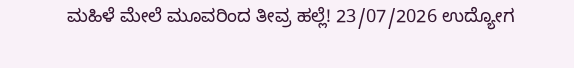ಮಹಿಳೆ ಮೇಲೆ ಮೂವರಿಂದ ತೀವ್ರ ಹಲ್ಲೆ! 23/07/2026 ಉದ್ಯೋಗ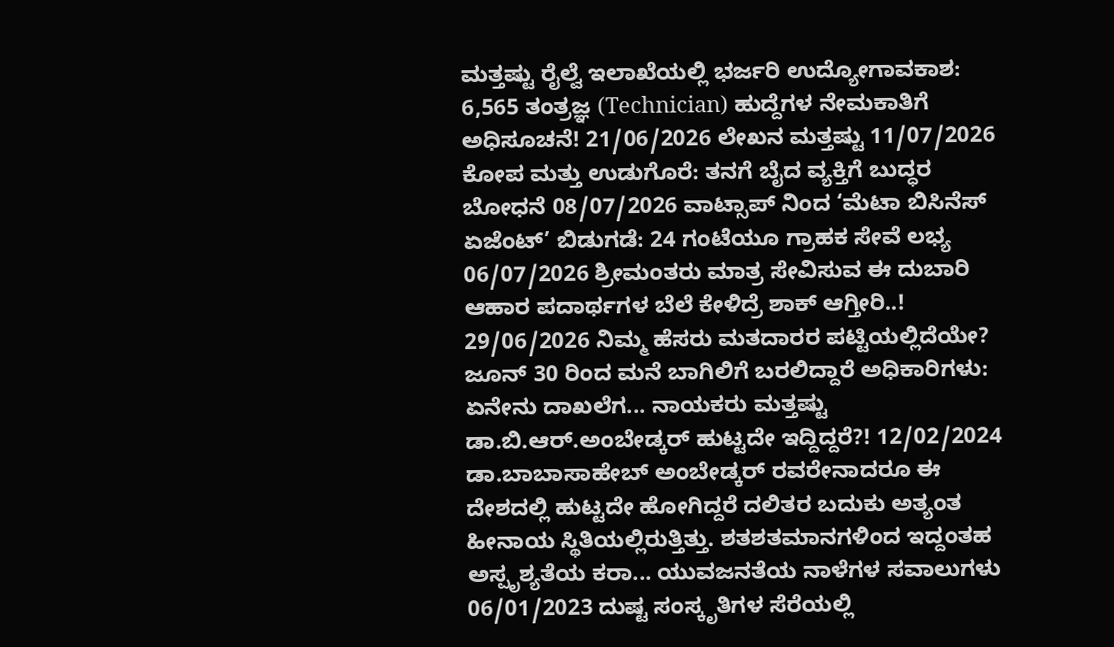ಮತ್ತಷ್ಟು ರೈಲ್ವೆ ಇಲಾಖೆಯಲ್ಲಿ ಭರ್ಜರಿ ಉದ್ಯೋಗಾವಕಾಶ: 6,565 ತಂತ್ರಜ್ಞ (Technician) ಹುದ್ದೆಗಳ ನೇಮಕಾತಿಗೆ ಅಧಿಸೂಚನೆ! 21/06/2026 ಲೇಖನ ಮತ್ತಷ್ಟು 11/07/2026 ಕೋಪ ಮತ್ತು ಉಡುಗೊರೆ: ತನಗೆ ಬೈದ ವ್ಯಕ್ತಿಗೆ ಬುದ್ಧರ ಬೋಧನೆ 08/07/2026 ವಾಟ್ಸಾಪ್ ನಿಂದ ‘ಮೆಟಾ ಬಿಸಿನೆಸ್ ಏಜೆಂಟ್’ ಬಿಡುಗಡೆ: 24 ಗಂಟೆಯೂ ಗ್ರಾಹಕ ಸೇವೆ ಲಭ್ಯ 06/07/2026 ಶ್ರೀಮಂತರು ಮಾತ್ರ ಸೇವಿಸುವ ಈ ದುಬಾರಿ ಆಹಾರ ಪದಾರ್ಥಗಳ ಬೆಲೆ ಕೇಳಿದ್ರೆ ಶಾಕ್ ಆಗ್ತೀರಿ..! 29/06/2026 ನಿಮ್ಮ ಹೆಸರು ಮತದಾರರ ಪಟ್ಟಿಯಲ್ಲಿದೆಯೇ? ಜೂನ್ 30 ರಿಂದ ಮನೆ ಬಾಗಿಲಿಗೆ ಬರಲಿದ್ದಾರೆ ಅಧಿಕಾರಿಗಳು: ಏನೇನು ದಾಖಲೆಗ... ನಾಯಕರು ಮತ್ತಷ್ಟು ಡಾ.ಬಿ.ಆರ್.ಅಂಬೇಡ್ಕರ್ ಹುಟ್ಟದೇ ಇದ್ದಿದ್ದರೆ?! 12/02/2024 ಡಾ.ಬಾಬಾಸಾಹೇಬ್ ಅಂಬೇಡ್ಕರ್ ರವರೇನಾದರೂ ಈ ದೇಶದಲ್ಲಿ ಹುಟ್ಟದೇ ಹೋಗಿದ್ದರೆ ದಲಿತರ ಬದುಕು ಅತ್ಯಂತ ಹೀನಾಯ ಸ್ಥಿತಿಯಲ್ಲಿರುತ್ತಿತ್ತು. ಶತಶತಮಾನಗಳಿಂದ ಇದ್ದಂತಹ ಅಸ್ಪೃಶ್ಯತೆಯ ಕರಾ... ಯುವಜನತೆಯ ನಾಳೆಗಳ ಸವಾಲುಗಳು 06/01/2023 ದುಷ್ಟ ಸಂಸ್ಕೃತಿಗಳ ಸೆರೆಯಲ್ಲಿ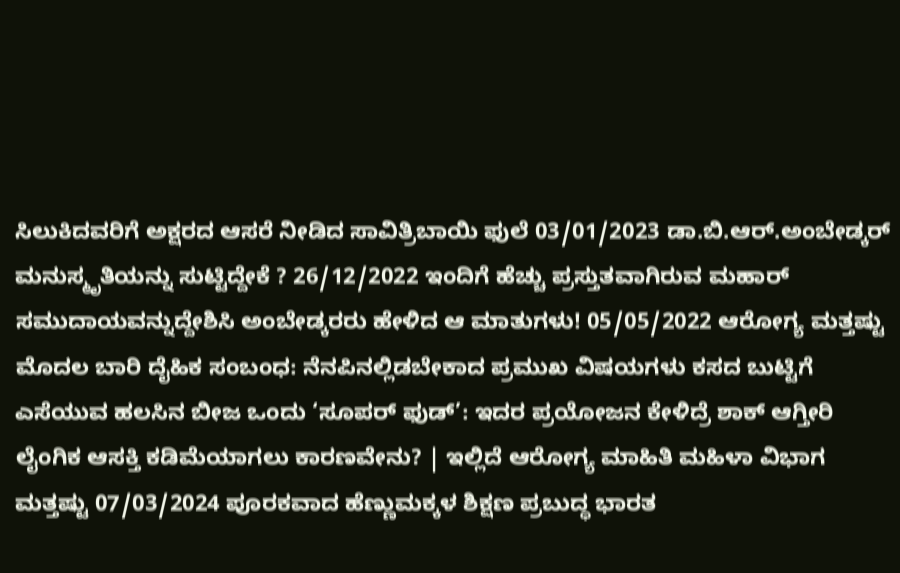ಸಿಲುಕಿದವರಿಗೆ ಅಕ್ಷರದ ಆಸರೆ ನೀಡಿದ ಸಾವಿತ್ರಿಬಾಯಿ ಫುಲೆ 03/01/2023 ಡಾ.ಬಿ.ಆರ್.ಅಂಬೇಡ್ಕರ್ ಮನುಸ್ಮೃತಿಯನ್ನು ಸುಟ್ಟಿದ್ದೇಕೆ ? 26/12/2022 ಇಂದಿಗೆ ಹೆಚ್ಚು ಪ್ರಸ್ತುತವಾಗಿರುವ ಮಹಾರ್ ಸಮುದಾಯವನ್ನುದ್ದೇಶಿಸಿ ಅಂಬೇಡ್ಕರರು ಹೇಳಿದ ಆ ಮಾತುಗಳು! 05/05/2022 ಆರೋಗ್ಯ ಮತ್ತಷ್ಟು ಮೊದಲ ಬಾರಿ ದೈಹಿಕ ಸಂಬಂಧ: ನೆನಪಿನಲ್ಲಿಡಬೇಕಾದ ಪ್ರಮುಖ ವಿಷಯಗಳು ಕಸದ ಬುಟ್ಟಿಗೆ ಎಸೆಯುವ ಹಲಸಿನ ಬೀಜ ಒಂದು ‘ಸೂಪರ್ ಫುಡ್’: ಇದರ ಪ್ರಯೋಜನ ಕೇಳಿದ್ರೆ ಶಾಕ್ ಆಗ್ತೀರಿ ಲೈಂಗಿಕ ಆಸಕ್ತಿ ಕಡಿಮೆಯಾಗಲು ಕಾರಣವೇನು? | ಇಲ್ಲಿದೆ ಆರೋಗ್ಯ ಮಾಹಿತಿ ಮಹಿಳಾ ವಿಭಾಗ ಮತ್ತಷ್ಟು 07/03/2024 ಪೂರಕವಾದ ಹೆಣ್ಣುಮಕ್ಕಳ ಶಿಕ್ಷಣ ಪ್ರಬುದ್ಧ ಭಾರತ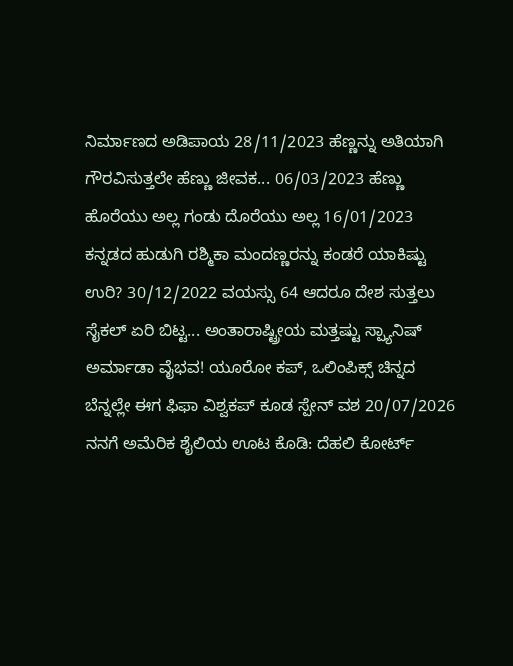ನಿರ್ಮಾಣದ ಅಡಿಪಾಯ 28/11/2023 ಹೆಣ್ಣನ್ನು ಅತಿಯಾಗಿ ಗೌರವಿಸುತ್ತಲೇ ಹೆಣ್ಣು ಜೀವಕ... 06/03/2023 ಹೆಣ್ಣು ಹೊರೆಯು ಅಲ್ಲ ಗಂಡು ದೊರೆಯು ಅಲ್ಲ 16/01/2023 ಕನ್ನಡದ ಹುಡುಗಿ ರಶ್ಮಿಕಾ ಮಂದಣ್ಣರನ್ನು ಕಂಡರೆ ಯಾಕಿಷ್ಟು ಉರಿ? 30/12/2022 ವಯಸ್ಸು 64 ಆದರೂ ದೇಶ ಸುತ್ತಲು ಸೈಕಲ್ ಏರಿ ಬಿಟ್ಟ... ಅಂತಾರಾಷ್ಟ್ರೀಯ ಮತ್ತಷ್ಟು ಸ್ಪ್ಯಾನಿಷ್ ಅರ್ಮಾಡಾ ವೈಭವ! ಯೂರೋ ಕಪ್, ಒಲಿಂಪಿಕ್ಸ್ ಚಿನ್ನದ ಬೆನ್ನಲ್ಲೇ ಈಗ ಫಿಫಾ ವಿಶ್ವಕಪ್ ಕೂಡ ಸ್ಪೇನ್ ವಶ 20/07/2026 ನನಗೆ ಅಮೆರಿಕ ಶೈಲಿಯ ಊಟ ಕೊಡಿ: ದೆಹಲಿ ಕೋರ್ಟ್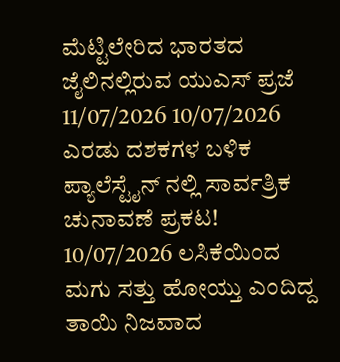ಮೆಟ್ಟಿಲೇರಿದ ಭಾರತದ ಜೈಲಿನಲ್ಲಿರುವ ಯುಎಸ್ ಪ್ರಜೆ 11/07/2026 10/07/2026 ಎರಡು ದಶಕಗಳ ಬಳಿಕ ಪ್ಯಾಲೆಸ್ಟೈನ್ ನಲ್ಲಿ ಸಾರ್ವತ್ರಿಕ ಚುನಾವಣೆ ಪ್ರಕಟ! 10/07/2026 ಲಸಿಕೆಯಿಂದ ಮಗು ಸತ್ತು ಹೋಯ್ತು ಎಂದಿದ್ದ ತಾಯಿ ನಿಜವಾದ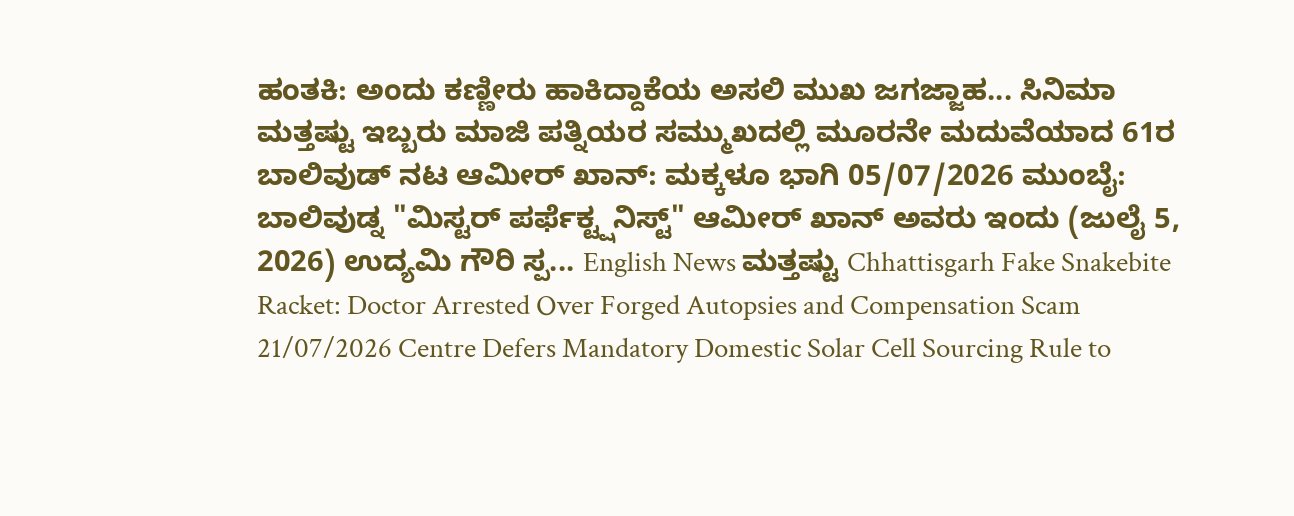ಹಂತಕಿ: ಅಂದು ಕಣ್ಣೀರು ಹಾಕಿದ್ದಾಕೆಯ ಅಸಲಿ ಮುಖ ಜಗಜ್ಜಾಹ... ಸಿನಿಮಾ ಮತ್ತಷ್ಟು ಇಬ್ಬರು ಮಾಜಿ ಪತ್ನಿಯರ ಸಮ್ಮುಖದಲ್ಲಿ ಮೂರನೇ ಮದುವೆಯಾದ 61ರ ಬಾಲಿವುಡ್ ನಟ ಆಮೀರ್ ಖಾನ್: ಮಕ್ಕಳೂ ಭಾಗಿ 05/07/2026 ಮುಂಬೈ: ಬಾಲಿವುಡ್ನ "ಮಿಸ್ಟರ್ ಪರ್ಫೆಕ್ಟ್ಷನಿಸ್ಟ್" ಆಮೀರ್ ಖಾನ್ ಅವರು ಇಂದು (ಜುಲೈ 5, 2026) ಉದ್ಯಮಿ ಗೌರಿ ಸ್ಪ... English News ಮತ್ತಷ್ಟು Chhattisgarh Fake Snakebite Racket: Doctor Arrested Over Forged Autopsies and Compensation Scam 21/07/2026 Centre Defers Mandatory Domestic Solar Cell Sourcing Rule to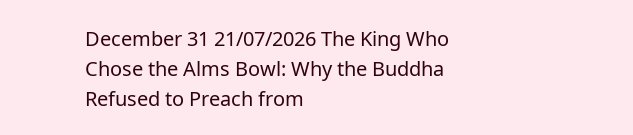December 31 21/07/2026 The King Who Chose the Alms Bowl: Why the Buddha Refused to Preach from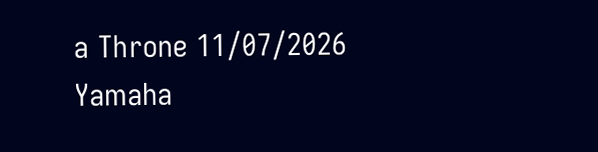a Throne 11/07/2026 Yamaha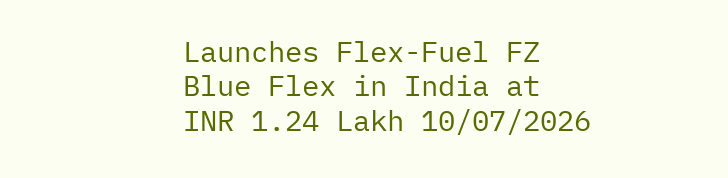Launches Flex-Fuel FZ Blue Flex in India at INR 1.24 Lakh 10/07/2026